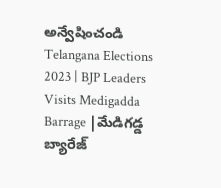అన్వేషించండి
Telangana Elections 2023 | BJP Leaders Visits Medigadda Barrage |మేడిగడ్డ బ్యారేజ్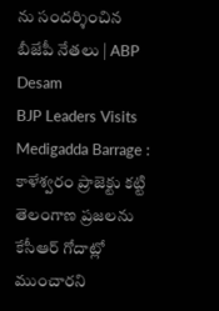ను సందర్శించిన బీజేపీ నేతలు | ABP Desam
BJP Leaders Visits Medigadda Barrage : కాళేశ్వరం ప్రాజెక్టు కట్టి తెలంగాణ ప్రజలను కేసీఆర్ గోదాట్లో ముంచారని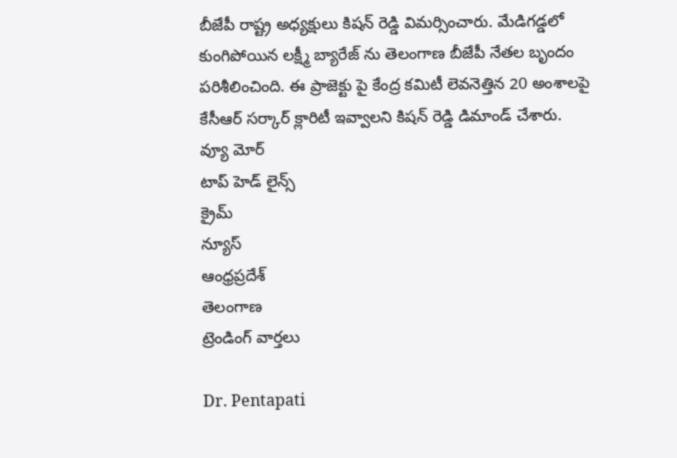బీజేపీ రాష్ట్ర అధ్యక్షులు కిషన్ రెడ్డి విమర్సించారు. మేడిగడ్డలో కుంగిపోయిన లక్ష్మీ బ్యారేజ్ ను తెలంగాణ బీజేపీ నేతల బృందం పరిశీలించింది. ఈ ప్రాజెక్టు పై కేంద్ర కమిటీ లెవనెత్తిన 20 అంశాలపై కేసీఆర్ సర్కార్ క్లారిటీ ఇవ్వాలని కిషన్ రెడ్డి డిమాండ్ చేశారు.
వ్యూ మోర్
టాప్ హెడ్ లైన్స్
క్రైమ్
న్యూస్
ఆంధ్రప్రదేశ్
తెలంగాణ
ట్రెండింగ్ వార్తలు

Dr. Pentapati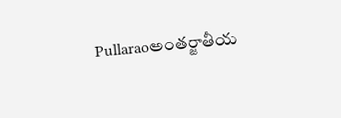Pullaraoఅంతర్జాతీయ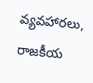వ్యవహారలు, రాజకీయ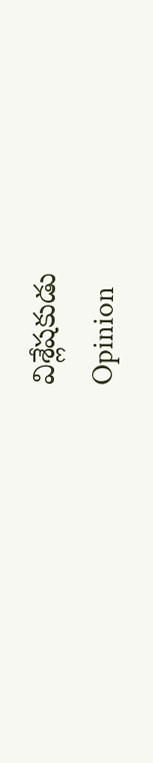విశ్లేషకుడు
Opinion